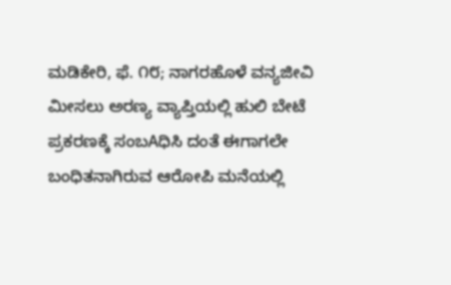ಮಡಿಕೇರಿ, ಫೆ. ೧೮; ನಾಗರಹೊಳೆ ವನ್ಯಜೀವಿ ಮೀಸಲು ಅರಣ್ಯ ವ್ಯಾಪ್ತಿಯಲ್ಲಿ ಹುಲಿ ಬೇಟೆ ಪ್ರಕರಣಕ್ಕೆ ಸಂಬAಧಿಸಿ ದಂತೆ ಈಗಾಗಲೇ ಬಂಧಿತನಾಗಿರುವ ಆರೋಪಿ ಮನೆಯಲ್ಲಿ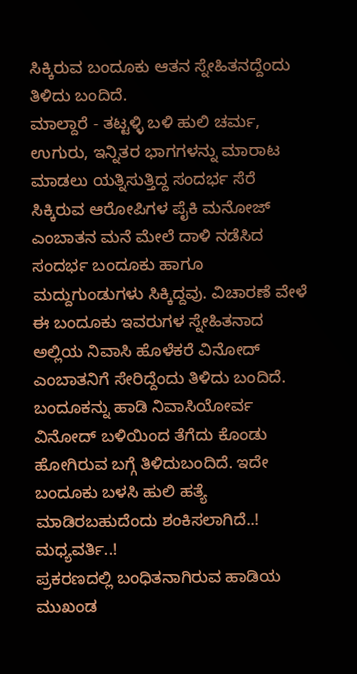ಸಿಕ್ಕಿರುವ ಬಂದೂಕು ಆತನ ಸ್ನೇಹಿತನದ್ದೆಂದು ತಿಳಿದು ಬಂದಿದೆ.
ಮಾಲ್ದಾರೆ - ತಟ್ಟಳ್ಳಿ ಬಳಿ ಹುಲಿ ಚರ್ಮ, ಉಗುರು, ಇನ್ನಿತರ ಭಾಗಗಳನ್ನು ಮಾರಾಟ ಮಾಡಲು ಯತ್ನಿಸುತ್ತಿದ್ದ ಸಂದರ್ಭ ಸೆರೆ ಸಿಕ್ಕಿರುವ ಆರೋಪಿಗಳ ಪೈಕಿ ಮನೋಜ್ ಎಂಬಾತನ ಮನೆ ಮೇಲೆ ದಾಳಿ ನಡೆಸಿದ ಸಂದರ್ಭ ಬಂದೂಕು ಹಾಗೂ ಮದ್ದುಗುಂಡುಗಳು ಸಿಕ್ಕಿದ್ದವು. ವಿಚಾರಣೆ ವೇಳೆ ಈ ಬಂದೂಕು ಇವರುಗಳ ಸ್ನೇಹಿತನಾದ ಅಲ್ಲಿಯ ನಿವಾಸಿ ಹೊಳೆಕರೆ ವಿನೋದ್ ಎಂಬಾತನಿಗೆ ಸೇರಿದ್ದೆಂದು ತಿಳಿದು ಬಂದಿದೆ. ಬಂದೂಕನ್ನು ಹಾಡಿ ನಿವಾಸಿಯೋರ್ವ ವಿನೋದ್ ಬಳಿಯಿಂದ ತೆಗೆದು ಕೊಂಡು ಹೋಗಿರುವ ಬಗ್ಗೆ ತಿಳಿದುಬಂದಿದೆ. ಇದೇ ಬಂದೂಕು ಬಳಸಿ ಹುಲಿ ಹತ್ಯೆ ಮಾಡಿರಬಹುದೆಂದು ಶಂಕಿಸಲಾಗಿದೆ..!
ಮಧ್ಯವರ್ತಿ..!
ಪ್ರಕರಣದಲ್ಲಿ ಬಂಧಿತನಾಗಿರುವ ಹಾಡಿಯ ಮುಖಂಡ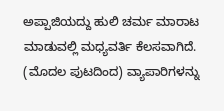ಅಪ್ಪಾಜಿಯದ್ದು ಹುಲಿ ಚರ್ಮ ಮಾರಾಟ ಮಾಡುವಲ್ಲಿ ಮಧ್ಯವರ್ತಿ ಕೆಲಸವಾಗಿದೆ.
(ಮೊದಲ ಪುಟದಿಂದ) ವ್ಯಾಪಾರಿಗಳನ್ನು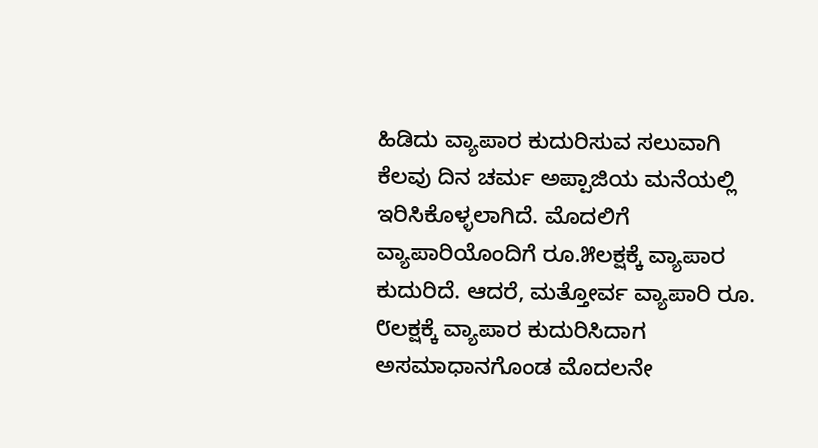ಹಿಡಿದು ವ್ಯಾಪಾರ ಕುದುರಿಸುವ ಸಲುವಾಗಿ ಕೆಲವು ದಿನ ಚರ್ಮ ಅಪ್ಪಾಜಿಯ ಮನೆಯಲ್ಲಿ ಇರಿಸಿಕೊಳ್ಳಲಾಗಿದೆ. ಮೊದಲಿಗೆ ವ್ಯಾಪಾರಿಯೊಂದಿಗೆ ರೂ.೫ಲಕ್ಷಕ್ಕೆ ವ್ಯಾಪಾರ ಕುದುರಿದೆ. ಆದರೆ, ಮತ್ತೋರ್ವ ವ್ಯಾಪಾರಿ ರೂ. ೮ಲಕ್ಷಕ್ಕೆ ವ್ಯಾಪಾರ ಕುದುರಿಸಿದಾಗ ಅಸಮಾಧಾನಗೊಂಡ ಮೊದಲನೇ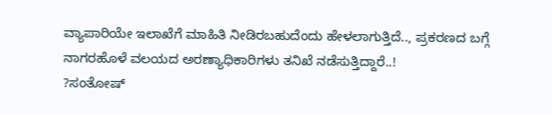ವ್ಯಾಪಾರಿಯೇ ಇಲಾಖೆಗೆ ಮಾಹಿತಿ ನೀಡಿರಬಹುದೆಂದು ಹೇಳಲಾಗುತ್ತಿದೆ.., ಪ್ರಕರಣದ ಬಗ್ಗೆ ನಾಗರಹೊಳೆ ವಲಯದ ಅರಣ್ಯಾಧಿಕಾರಿಗಳು ತನಿಖೆ ನಡೆಸುತ್ತಿದ್ದಾರೆ..!
?ಸಂತೋಷ್